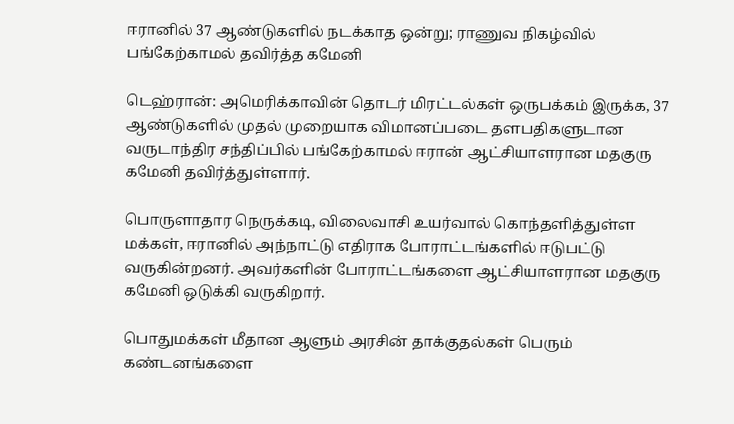ஈரானில் 37 ஆண்டுகளில் நடக்காத ஒன்று; ராணுவ நிகழ்வில் பங்கேற்காமல் தவிர்த்த கமேனி

டெஹ்ரான்: அமெரிக்காவின் தொடர் மிரட்டல்கள் ஒருபக்கம் இருக்க, 37 ஆண்டுகளில் முதல் முறையாக விமானப்படை தளபதிகளுடான வருடாந்திர சந்திப்பில் பங்கேற்காமல் ஈரான் ஆட்சியாளரான மதகுரு கமேனி தவிர்த்துள்ளார்.

பொருளாதார நெருக்கடி, விலைவாசி உயர்வால் கொந்தளித்துள்ள மக்கள், ஈரானில் அந்நாட்டு எதிராக போராட்டங்களில் ஈடுபட்டு வருகின்றனர். அவர்களின் போராட்டங்களை ஆட்சியாளரான மதகுரு கமேனி ஒடுக்கி வருகிறார்.

பொதுமக்கள் மீதான ஆளும் அரசின் தாக்குதல்கள் பெரும் கண்டனங்களை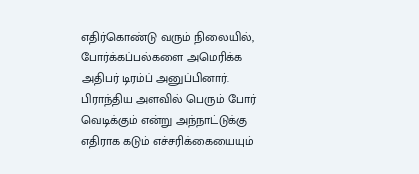எதிர்கொண்டு வரும் நிலையில், போர்க்கப்பல்களை அமெரிக்க அதிபர் டிரம்ப் அனுப்பினார். பிராந்திய அளவில் பெரும் போர் வெடிக்கும் என்று அந்நாட்டுக்கு எதிராக கடும் எச்சரிக்கையையும்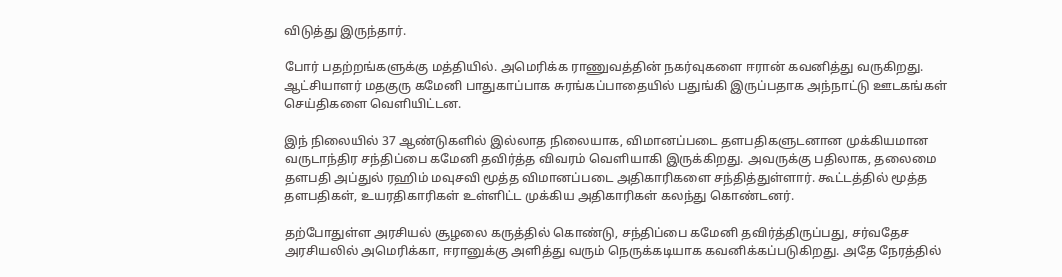விடுத்து இருந்தார்.

போர் பதற்றங்களுக்கு மத்தியில். அமெரிக்க ராணுவத்தின் நகர்வுகளை ஈரான் கவனித்து வருகிறது. ஆட்சியாளர் மதகுரு கமேனி பாதுகாப்பாக சுரங்கப்பாதையில் பதுங்கி இருப்பதாக அந்நாட்டு ஊடகங்கள் செய்திகளை வெளியிட்டன.

இந் நிலையில் 37 ஆண்டுகளில் இல்லாத நிலையாக, விமானப்படை தளபதிகளுடனான முக்கியமான வருடாந்திர சந்திப்பை கமேனி தவிர்த்த விவரம் வெளியாகி இருக்கிறது. அவருக்கு பதிலாக, தலைமை தளபதி அப்துல் ரஹிம் மவுசவி மூத்த விமானப்படை அதிகாரிகளை சந்தித்துள்ளார். கூட்டத்தில் மூத்த தளபதிகள், உயரதிகாரிகள் உள்ளிட்ட முக்கிய அதிகாரிகள் கலந்து கொண்டனர்.

தற்போதுள்ள அரசியல் சூழலை கருத்தில் கொண்டு, சந்திப்பை கமேனி தவிர்த்திருப்பது, சர்வதேச அரசியலில் அமெரிக்கா, ஈரானுக்கு அளித்து வரும் நெருக்கடியாக கவனிக்கப்படுகிறது. அதே நேரத்தில்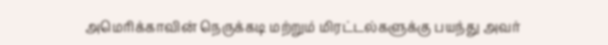அமெரிக்காவின் நெருக்கடி மற்றும் மிரட்டல்களுக்கு பயந்து அவர்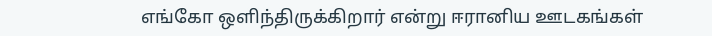எங்கோ ஒளிந்திருக்கிறார் என்று ஈரானிய ஊடகங்கள்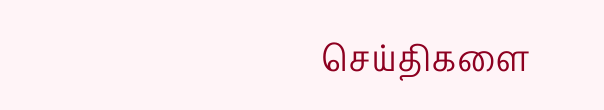செய்திகளை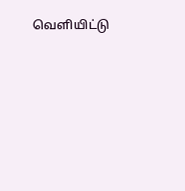வெளியிட்டு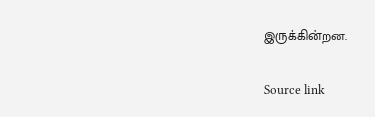இருக்கின்றன.

Source link